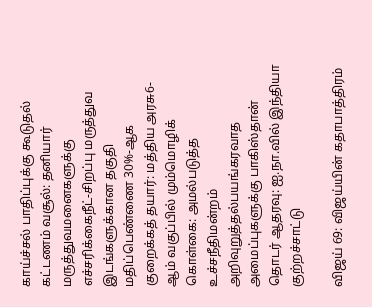காய்ச்சல் பாதிப்புக்கு கூடுதல் கட்டணம் வசூல்: தனியார் மருத்துவமனைகளுக்கு எச்சரிக்கைநீட்-சிறப்பு மருத்துவ இடங்களுக்கான தகுதி மதிப்பெண்ணை 30%-ஆக குறைக்கத் தயார்: மத்திய அரசு6-ஆம் வகுப்பில் மும்மொழிக் கொள்கை: அமல்படுத்த உச்சநீதிமன்றம் அறிவுறுத்தல்பயங்கரவாத அமைப்புகளுக்கு பாகிஸ்தான் தொடர் ஆதரவு: ஐ.நா.வில் இந்தியா குற்றச்சாட்டு

விஜய் 69: விஜய்யின் கதாபாத்திரம்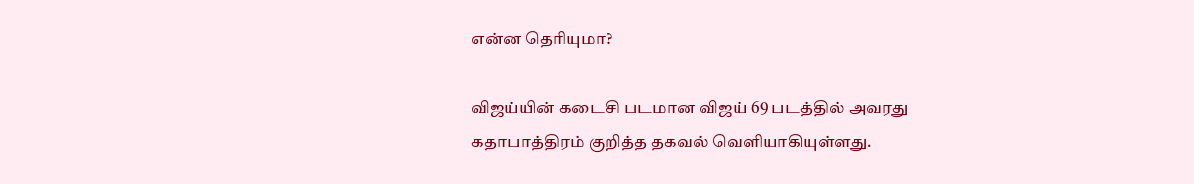என்ன தெரியுமா?

விஜய்யின் கடைசி படமான விஜய் 69 படத்தில் அவரது கதாபாத்திரம் குறித்த தகவல் வெளியாகியுள்ளது.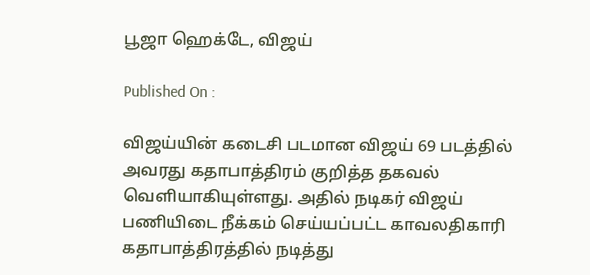பூஜா ஹெக்டே, விஜய்

Published On :

விஜய்யின் கடைசி படமான விஜய் 69 படத்தில் அவரது கதாபாத்திரம் குறித்த தகவல் வெளியாகியுள்ளது. அதில் நடிகர் விஜய் பணியிடை நீக்கம் செய்யப்பட்ட காவலதிகாரி கதாபாத்திரத்தில் நடித்து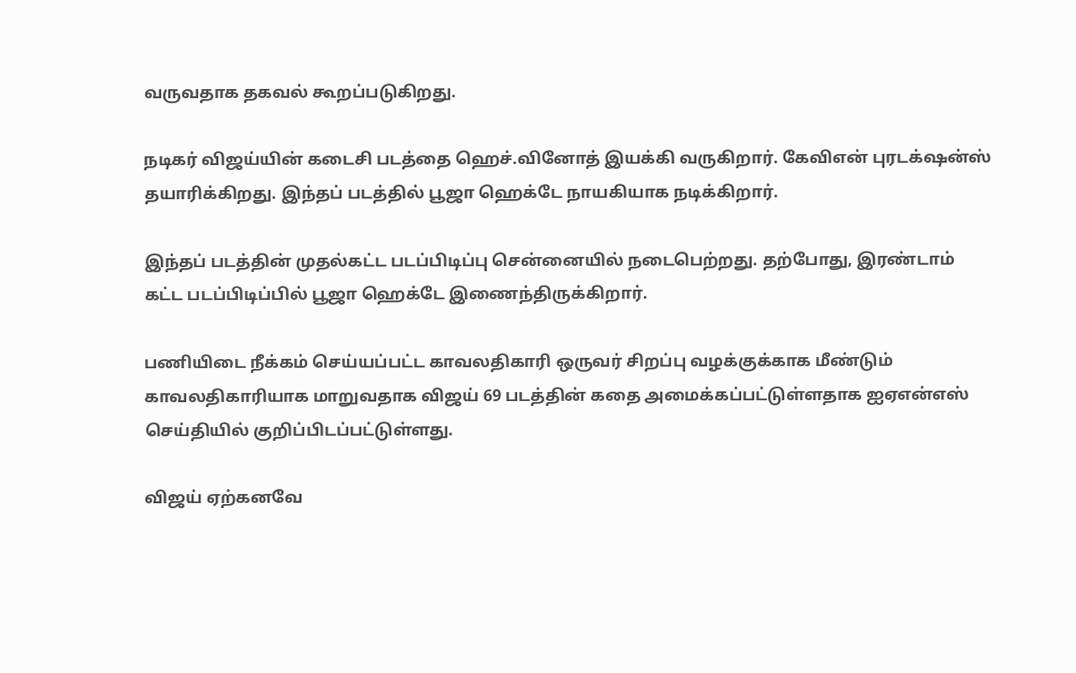வருவதாக தகவல் கூறப்படுகிறது.

நடிகர் விஜய்யின் கடைசி படத்தை ஹெச்.வினோத் இயக்கி வருகிறார். கேவிஎன் புரடக்‌ஷன்ஸ் தயாரிக்கிறது. இந்தப் படத்தில் பூஜா ஹெக்டே நாயகியாக நடிக்கிறார்.

இந்தப் படத்தின் முதல்கட்ட படப்பிடிப்பு சென்னையில் நடைபெற்றது. தற்போது, இரண்டாம் கட்ட படப்பிடிப்பில் பூஜா ஹெக்டே இணைந்திருக்கிறார்.

பணியிடை நீக்கம் செய்யப்பட்ட காவலதிகாரி ஒருவர் சிறப்பு வழக்குக்காக மீண்டும் காவலதிகாரியாக மாறுவதாக விஜய் 69 படத்தின் கதை அமைக்கப்பட்டுள்ளதாக ஐஏஎன்எஸ் செய்தியில் குறிப்பிடப்பட்டுள்ளது.

விஜய் ஏற்கனவே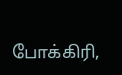போக்கிரி,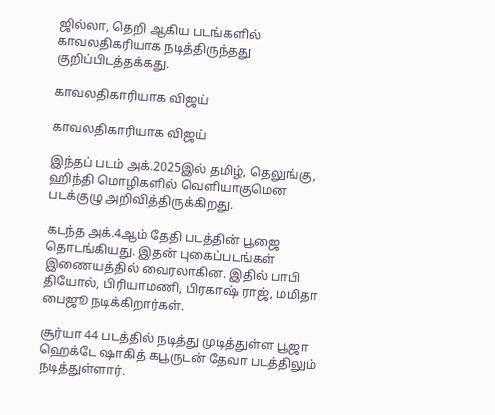ஜில்லா, தெறி ஆகிய படங்களில் காவலதிகரியாக நடித்திருந்தது குறிப்பிடத்தக்கது.

காவலதிகாரியாக விஜய்

காவலதிகாரியாக விஜய்

இந்தப் படம் அக்.2025இல் தமிழ், தெலுங்கு, ஹிந்தி மொழிகளில் வெளியாகுமென படக்குழு அறிவித்திருக்கிறது.

கடந்த அக்.4ஆம் தேதி படத்தின் பூஜை தொடங்கியது. இதன் புகைப்படங்கள் இணையத்தில் வைரலாகின. இதில் பாபி தியோல், பிரியாமணி, பிரகாஷ் ராஜ், மமிதா பைஜூ நடிக்கிறார்கள்.

சூர்யா 44 படத்தில் நடித்து முடித்துள்ள பூஜா ஹெக்டே ஷாகித் கபூருடன் தேவா படத்திலும் நடித்துள்ளார்.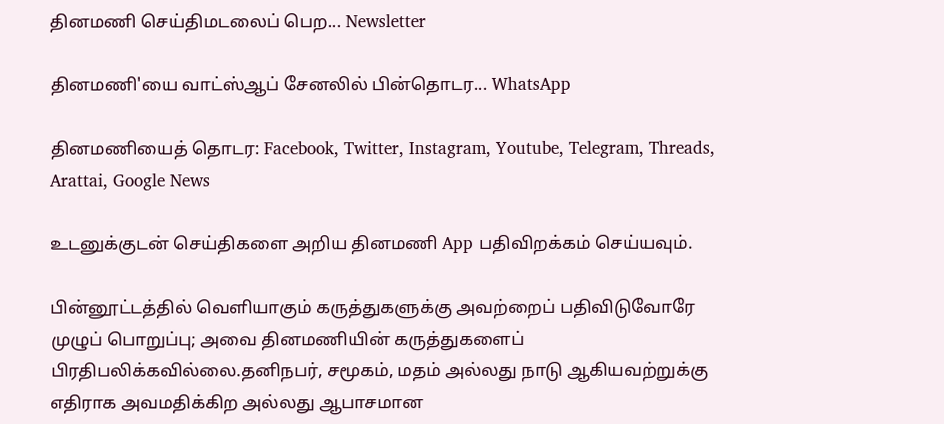தினமணி செய்திமடலைப் பெற... Newsletter

தினமணி'யை வாட்ஸ்ஆப் சேனலில் பின்தொடர... WhatsApp

தினமணியைத் தொடர: Facebook, Twitter, Instagram, Youtube, Telegram, Threads, Arattai, Google News

உடனுக்குடன் செய்திகளை அறிய தினமணி App பதிவிறக்கம் செய்யவும்.

பின்னூட்டத்தில் வெளியாகும் கருத்துகளுக்கு அவற்றைப் பதிவிடுவோரே முழுப் பொறுப்பு; அவை தினமணியின் கருத்துகளைப் பிரதிபலிக்கவில்லை.தனிநபர், சமூகம், மதம் அல்லது நாடு ஆகியவற்றுக்கு எதிராக அவமதிக்கிற அல்லது ஆபாசமான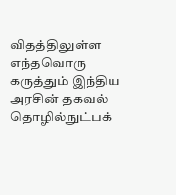விதத்திலுள்ள எந்தவொரு கருத்தும் இந்திய அரசின் தகவல் தொழில்நுட்பக்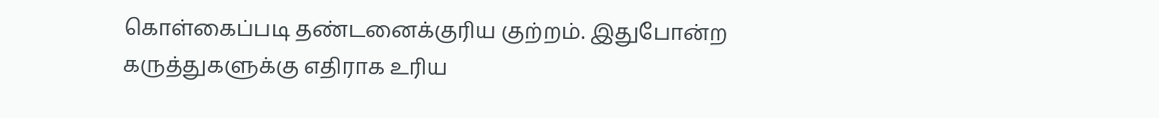கொள்கைப்படி தண்டனைக்குரிய குற்றம். இதுபோன்ற கருத்துகளுக்கு எதிராக உரிய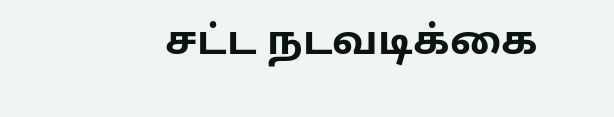சட்ட நடவடிக்கை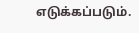எடுக்கப்படும்.